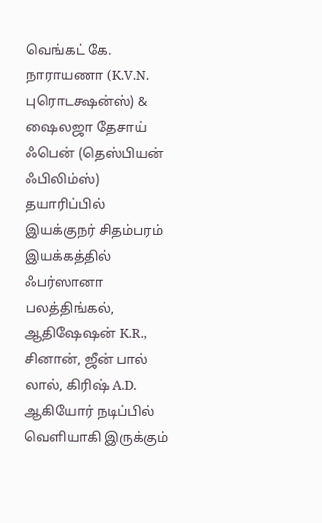வெங்கட் கே. நாராயணா (K.V.N. புரொடக்ஷன்ஸ்) & ஷைலஜா தேசாய் ஃபென் (தெஸ்பியன் ஃபிலிம்ஸ்) தயாரிப்பில் இயக்குநர் சிதம்பரம் இயக்கத்தில் ஃபர்ஸானா பலத்திங்கல், ஆதிஷேஷன் K.R., சினான், ஜீன் பால் லால், கிரிஷ் A.D. ஆகியோர் நடிப்பில் வெளியாகி இருக்கும்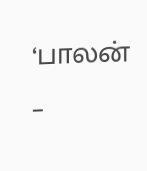‘பாலன் –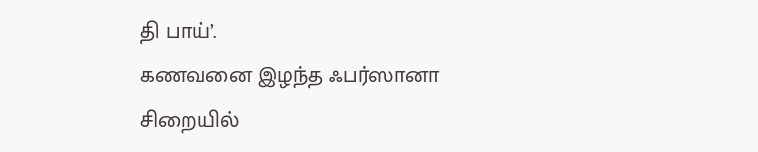தி பாய்’.
கணவனை இழந்த ஃபர்ஸானா சிறையில்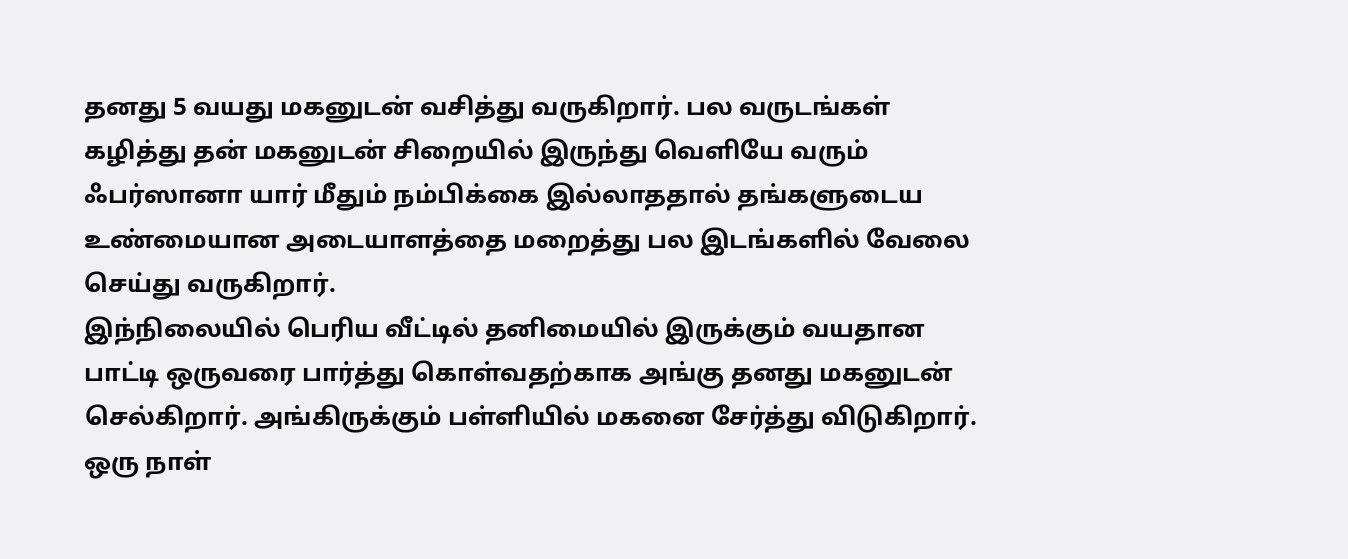தனது 5 வயது மகனுடன் வசித்து வருகிறார். பல வருடங்கள் கழித்து தன் மகனுடன் சிறையில் இருந்து வெளியே வரும் ஃபர்ஸானா யார் மீதும் நம்பிக்கை இல்லாததால் தங்களுடைய உண்மையான அடையாளத்தை மறைத்து பல இடங்களில் வேலை செய்து வருகிறார்.
இந்நிலையில் பெரிய வீட்டில் தனிமையில் இருக்கும் வயதான பாட்டி ஒருவரை பார்த்து கொள்வதற்காக அங்கு தனது மகனுடன் செல்கிறார். அங்கிருக்கும் பள்ளியில் மகனை சேர்த்து விடுகிறார். ஒரு நாள்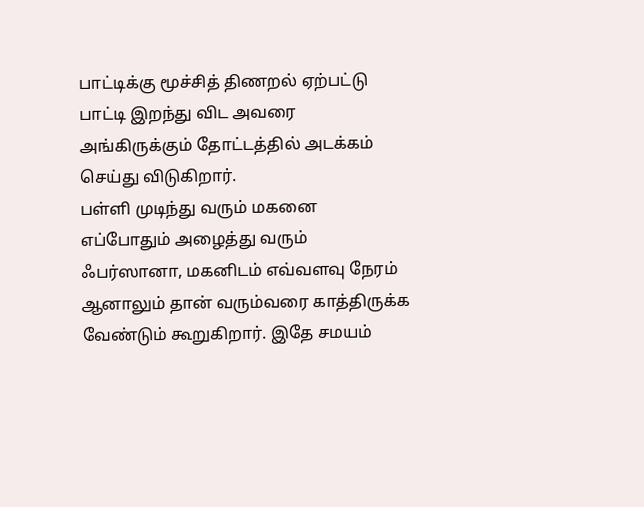பாட்டிக்கு மூச்சித் திணறல் ஏற்பட்டு பாட்டி இறந்து விட அவரை அங்கிருக்கும் தோட்டத்தில் அடக்கம் செய்து விடுகிறார்.
பள்ளி முடிந்து வரும் மகனை எப்போதும் அழைத்து வரும் ஃபர்ஸானா, மகனிடம் எவ்வளவு நேரம் ஆனாலும் தான் வரும்வரை காத்திருக்க வேண்டும் கூறுகிறார். இதே சமயம்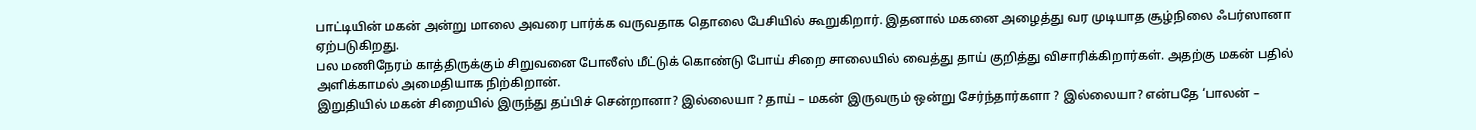பாட்டியின் மகன் அன்று மாலை அவரை பார்க்க வருவதாக தொலை பேசியில் கூறுகிறார். இதனால் மகனை அழைத்து வர முடியாத சூழ்நிலை ஃபர்ஸானா ஏற்படுகிறது.
பல மணிநேரம் காத்திருக்கும் சிறுவனை போலீஸ் மீட்டுக் கொண்டு போய் சிறை சாலையில் வைத்து தாய் குறித்து விசாரிக்கிறார்கள். அதற்கு மகன் பதில் அளிக்காமல் அமைதியாக நிற்கிறான்.
இறுதியில் மகன் சிறையில் இருந்து தப்பிச் சென்றானா? இல்லையா ? தாய் – மகன் இருவரும் ஒன்று சேர்ந்தார்களா ? இல்லையா? என்பதே ‘பாலன் –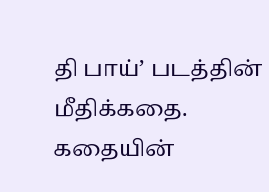தி பாய்’ படத்தின் மீதிக்கதை.
கதையின்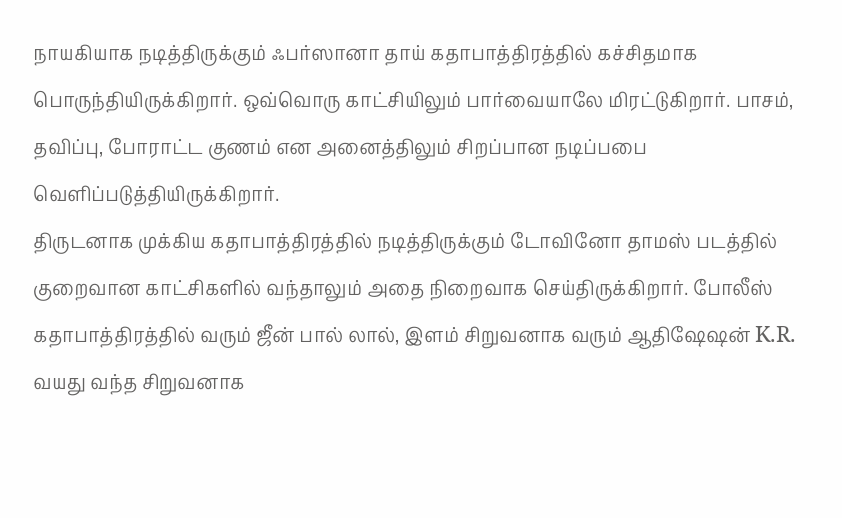நாயகியாக நடித்திருக்கும் ஃபர்ஸானா தாய் கதாபாத்திரத்தில் கச்சிதமாக பொருந்தியிருக்கிறார். ஒவ்வொரு காட்சியிலும் பார்வையாலே மிரட்டுகிறார். பாசம், தவிப்பு, போராட்ட குணம் என அனைத்திலும் சிறப்பான நடிப்பபை வெளிப்படுத்தியிருக்கிறார்.
திருடனாக முக்கிய கதாபாத்திரத்தில் நடித்திருக்கும் டோவினோ தாமஸ் படத்தில் குறைவான காட்சிகளில் வந்தாலும் அதை நிறைவாக செய்திருக்கிறார். போலீஸ் கதாபாத்திரத்தில் வரும் ஜீன் பால் லால், இளம் சிறுவனாக வரும் ஆதிஷேஷன் K.R. வயது வந்த சிறுவனாக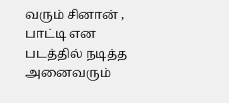வரும் சினான் , பாட்டி என படத்தில் நடித்த அனைவரும்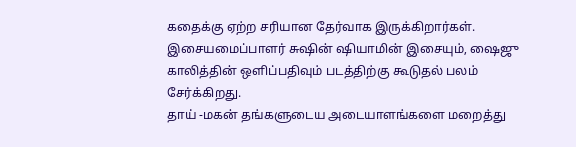கதைக்கு ஏற்ற சரியான தேர்வாக இருக்கிறார்கள்.
இசையமைப்பாளர் சுஷின் ஷியாமின் இசையும், ஷைஜு காலித்தின் ஒளிப்பதிவும் படத்திற்கு கூடுதல் பலம் சேர்க்கிறது.
தாய் -மகன் தங்களுடைய அடையாளங்களை மறைத்து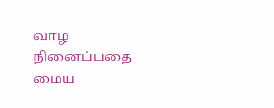வாழ நினைப்பதை மைய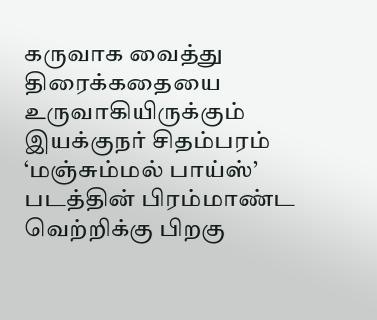கருவாக வைத்து திரைக்கதையை உருவாகியிருக்கும் இயக்குநர் சிதம்பரம் ‘மஞ்சும்மல் பாய்ஸ்’ படத்தின் பிரம்மாண்ட வெற்றிக்கு பிறகு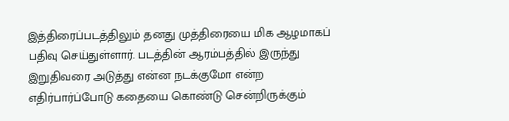இத்திரைப்படத்திலும் தனது முத்திரையை மிக ஆழமாகப் பதிவு செய்துள்ளார். படத்தின் ஆரம்பத்தில் இருந்து இறுதிவரை அடுத்து என்ன நடக்குமோ என்ற எதிர்பார்ப்போடு கதையை கொண்டு சென்றிருக்கும்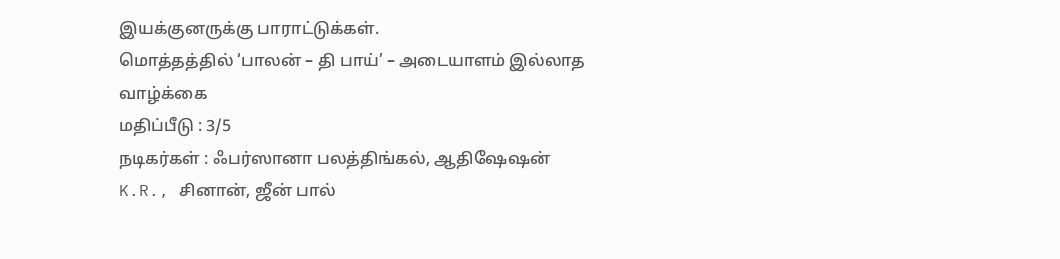இயக்குனருக்கு பாராட்டுக்கள்.
மொத்தத்தில் ‘பாலன் – தி பாய்’ – அடையாளம் இல்லாத வாழ்க்கை
மதிப்பீடு : 3/5
நடிகர்கள் : ஃபர்ஸானா பலத்திங்கல், ஆதிஷேஷன் K.R., சினான், ஜீன் பால்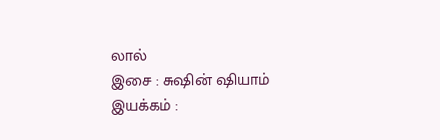லால்
இசை : சுஷின் ஷியாம்
இயக்கம் :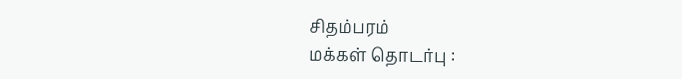சிதம்பரம்
மக்கள் தொடர்பு :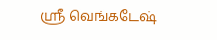ஸ்ரீ வெங்கடேஷ்